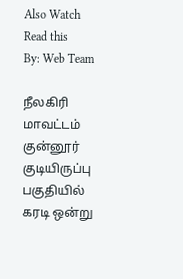Also Watch
Read this
By: Web Team

நீலகிரி மாவட்டம் குன்னூர் குடியிருப்பு பகுதியில் கரடி ஒன்று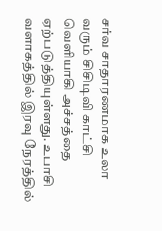சர்வ சாதாரணமாக உலா வரும் சிசிடிவி காட்சி வெளியாகி அச்சத்தை ஏற்படுத்தியுள்ளது. உபாசி வளாகத்தில் இரவு நேரத்தில்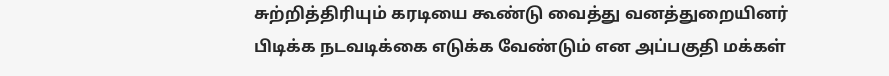சுற்றித்திரியும் கரடியை கூண்டு வைத்து வனத்துறையினர் பிடிக்க நடவடிக்கை எடுக்க வேண்டும் என அப்பகுதி மக்கள்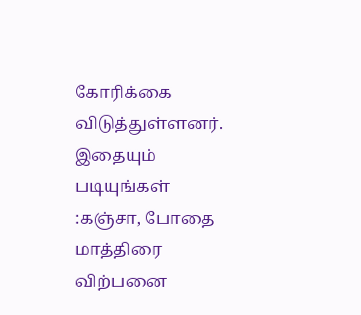கோரிக்கை விடுத்துள்ளனர்.
இதையும் படியுங்கள் :கஞ்சா, போதை மாத்திரை விற்பனை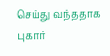செய்து வந்ததாக புகார்